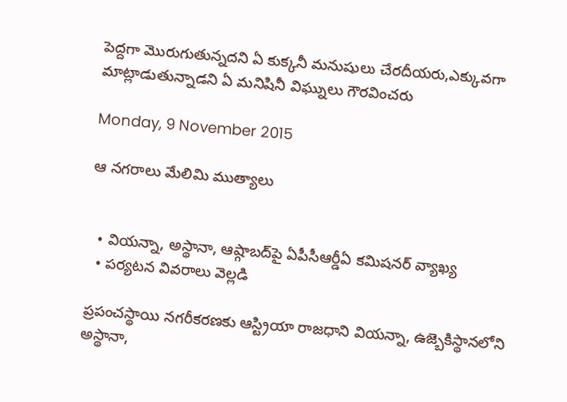పెద్దగా మొరుగుతున్నదని ఏ కుక్కనీ మనుషులు చేరదీయరు,ఎక్కువగా మాట్లాడుతున్నాడని ఏ మనిషినీ విఘ్నులు గౌరవించరు

Monday, 9 November 2015

ఆ నగరాలు మేలిమి ముత్యాలు


  • వియన్నా, అస్థానా, ఆష్గాబద్‌పై ఏపీసీఆర్డీఏ కమిషనర్‌ వ్యాఖ్య
  • పర్యటన వివరాలు వెల్లడి

ప్రపంచస్థాయి నగరీకరణకు ఆస్ట్రియా రాజధాని వియన్నా, ఉజ్బెకిస్థానలోని అస్థానా,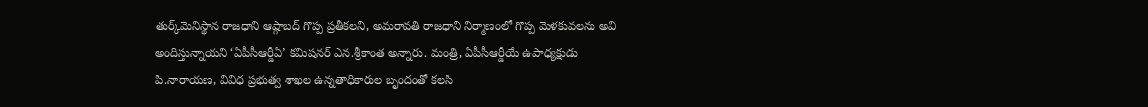తుర్క్‌మెనిస్థాన రాజధాని ఆష్గాబద్‌ గొప్ప ప్రతీకలని, అమరావతి రాజధాని నిర్మాణంలో గొప్ప మెళకువలను అవి అందిస్తున్నాయని ‘ఏపీసీఆర్డీఏ’ కమిషనర్‌ ఎన.శ్రీకాంత అన్నారు. మంత్రి, ఏపీసీఆర్డీయే ఉపాధ్యక్షుడు పి.నారాయణ, వివిధ ప్రభుత్వ శాఖల ఉన్నతాధికారుల బృందంతో కలసి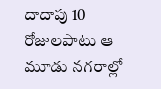దాదాపు 10 రోజులపాటు ఆ మూడు నగరాల్లో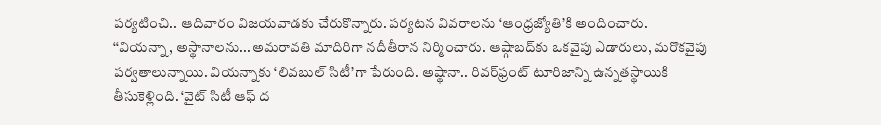పర్యటించి.. ఆదివారం విజయవాడకు చేరుకొన్నారు. పర్యటన వివరాలను ‘ఆంధ్రజ్యోతి’కి అందించారు. ‘‘వియన్నా, అస్థానాలను...అమరావతి మాదిరిగా నదీతీరాన నిర్మించారు. ఆష్గాబద్‌కు ఒకవైపు ఎడారులు, మరొకవైపు పర్వతాలున్నాయి. వియన్నాకు ‘లివబుల్‌ సిటీ’గా పేరుంది. అష్థానా.. రివర్‌ఫ్రంట్‌ టూరిజాన్ని ఉన్నతస్థాయికి తీసుకెళ్లింది. ‘వైట్‌ సిటీ ఆఫ్‌ ద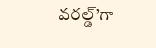వరల్డ్‌’గా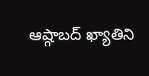ఆష్గాబద్‌ ఖ్యాతిని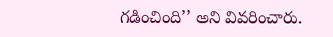గడించింది’’ అని వివరించారు.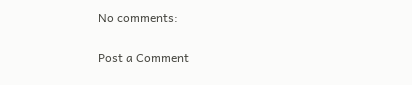No comments:

Post a Comment